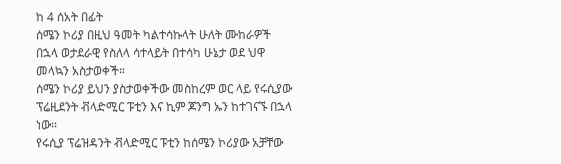ከ 4 ሰአት በፊት
ሰሜን ኮሪያ በዚህ ዓመት ካልተሳኩላት ሁለት ሙከራዎች በኋላ ወታደራዊ የስለላ ሳተላይት በተሳካ ሁኔታ ወደ ህዋ መላኳን አስታወቀች።
ሰሜን ኮሪያ ይህን ያስታወቀችው መስከረም ወር ላይ የሩሲያው ፕሬዚደንት ቭላድሚር ፑቲን እና ኪም ጆንግ ኡን ከተገናኙ በኋላ ነው።
የሩሲያ ፕሬዝዳንት ቭላድሚር ፑቲን ከሰሜን ኮሪያው አቻቸው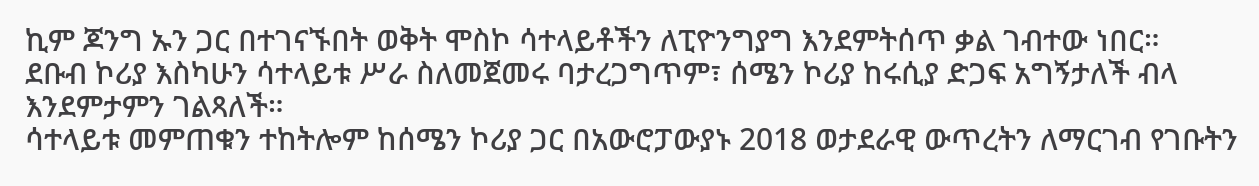ኪም ጆንግ ኡን ጋር በተገናኙበት ወቅት ሞስኮ ሳተላይቶችን ለፒዮንግያግ እንደምትሰጥ ቃል ገብተው ነበር።
ደቡብ ኮሪያ እስካሁን ሳተላይቱ ሥራ ስለመጀመሩ ባታረጋግጥም፣ ሰሜን ኮሪያ ከሩሲያ ድጋፍ አግኝታለች ብላ እንደምታምን ገልጻለች።
ሳተላይቱ መምጠቁን ተከትሎም ከሰሜን ኮሪያ ጋር በአውሮፓውያኑ 2018 ወታደራዊ ውጥረትን ለማርገብ የገቡትን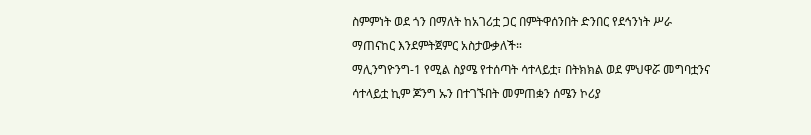ስምምነት ወደ ጎን በማለት ከአገሪቷ ጋር በምትዋሰንበት ድንበር የደኅንነት ሥራ ማጠናከር እንደምትጀምር አስታውቃለች።
ማሊንግዮንግ-1 የሚል ስያሜ የተሰጣት ሳተላይቷ፣ በትክክል ወደ ምህዋሯ መግባቷንና ሳተላይቷ ኪም ጆንግ ኡን በተገኙበት መምጠቋን ሰሜን ኮሪያ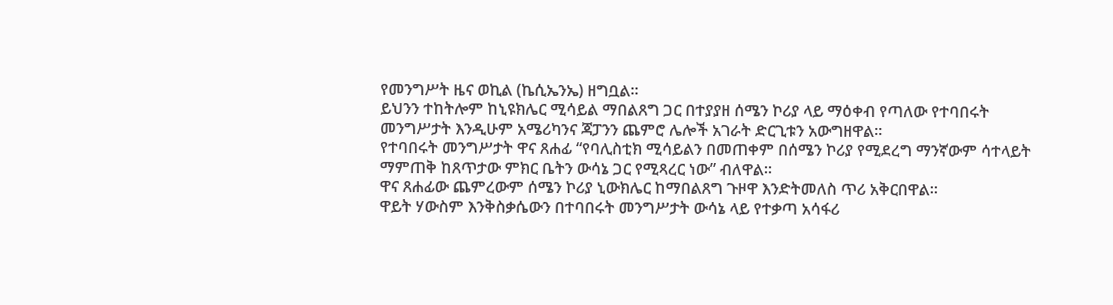የመንግሥት ዜና ወኪል (ኬሲኤንኤ) ዘግቧል።
ይህንን ተከትሎም ከኒዩክሌር ሚሳይል ማበልጸግ ጋር በተያያዘ ሰሜን ኮሪያ ላይ ማዕቀብ የጣለው የተባበሩት መንግሥታት እንዲሁም አሜሪካንና ጃፓንን ጨምሮ ሌሎች አገራት ድርጊቱን አውግዘዋል።
የተባበሩት መንግሥታት ዋና ጸሐፊ “የባሊስቲክ ሚሳይልን በመጠቀም በሰሜን ኮሪያ የሚደረግ ማንኛውም ሳተላይት ማምጠቅ ከጸጥታው ምክር ቤትን ውሳኔ ጋር የሚጻረር ነው” ብለዋል።
ዋና ጸሐፊው ጨምረውም ሰሜን ኮሪያ ኒውክሌር ከማበልጸግ ጉዞዋ እንድትመለስ ጥሪ አቅርበዋል።
ዋይት ሃውስም እንቅስቃሴውን በተባበሩት መንግሥታት ውሳኔ ላይ የተቃጣ አሳፋሪ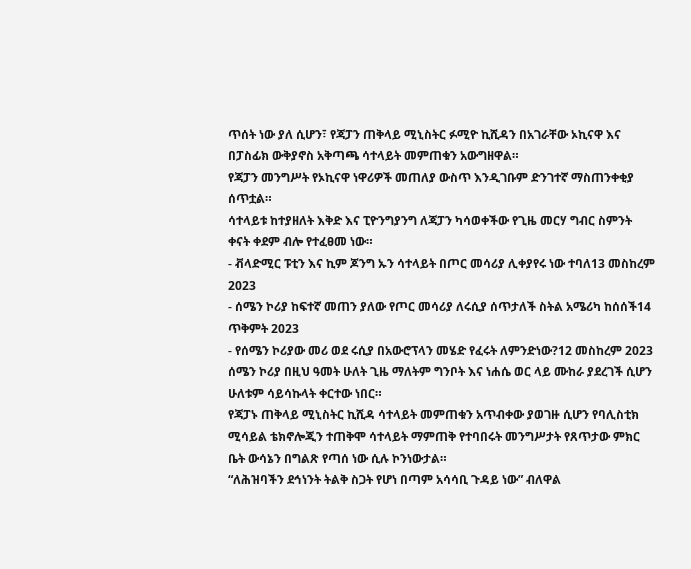ጥሰት ነው ያለ ሲሆን፣ የጃፓን ጠቅላይ ሚኒስትር ፉሚዮ ኪሺዳን በአገራቸው ኦኪናዋ እና በፓስፊክ ውቅያኖስ አቅጣጫ ሳተላይት መምጠቁን አውግዘዋል።
የጃፓን መንግሥት የኦኪናዋ ነዋሪዎች መጠለያ ውስጥ እንዲገቡም ድንገተኛ ማስጠንቀቂያ ሰጥቷል።
ሳተላይቱ ከተያዘለት እቅድ እና ፒዮንግያንግ ለጃፓን ካሳወቀችው የጊዜ መርሃ ግብር ስምንት ቀናት ቀደም ብሎ የተፈፀመ ነው።
- ቭላድሚር ፑቲን እና ኪም ጆንግ ኡን ሳተላይት በጦር መሳሪያ ሊቀያየሩ ነው ተባለ13 መስከረም 2023
- ሰሜን ኮሪያ ከፍተኛ መጠን ያለው የጦር መሳሪያ ለሩሲያ ሰጥታለች ስትል አሜሪካ ከሰሰች14 ጥቅምት 2023
- የሰሜን ኮሪያው መሪ ወደ ሩሲያ በአውሮፕላን መሄድ የፈሩት ለምንድነው?12 መስከረም 2023
ሰሜን ኮሪያ በዚህ ዓመት ሁለት ጊዜ ማለትም ግንቦት እና ነሐሴ ወር ላይ ሙከራ ያደረገች ሲሆን ሁለቱም ሳይሳኩላት ቀርተው ነበር።
የጃፓኑ ጠቅላይ ሚኒስትር ኪሺዳ ሳተላይት መምጠቁን አጥብቀው ያወገዙ ሲሆን የባሊስቲክ ሚሳይል ቴክኖሎጂን ተጠቅሞ ሳተላይት ማምጠቅ የተባበሩት መንግሥታት የጸጥታው ምክር ቤት ውሳኔን በግልጽ የጣሰ ነው ሲሉ ኮንነውታል።
“ለሕዝባችን ደኅነንት ትልቅ ስጋት የሆነ በጣም አሳሳቢ ጉዳይ ነው” ብለዋል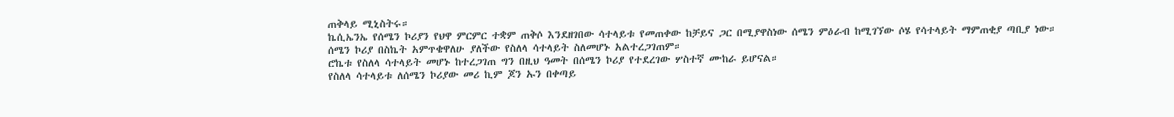ጠቅላይ ሚኒስትሩ።
ኬሲኤንኤ የሰሜን ኮሪያን የህዋ ምርምር ተቋም ጠቅሶ እንደዘገበው ሳተላይቱ የመጠቀው ከቻይና ጋር በሚያዋስነው ሰሜን ምዕራብ ከሚገኘው ሶሄ የሳተላይት ማምጠቂያ ጣቢያ ነው።
ሰሜን ኮሪያ በስኬት አምጥቄዋለሁ ያለችው የስለላ ሳተላይት ስለመሆኑ አልተረጋገጠም።
ሮኬቱ የስለላ ሳተላይት መሆኑ ከተረጋገጠ ግን በዚህ ዓመት በሰሜን ኮሪያ የተደረገው ሦስተኛ ሙከራ ይሆናል።
የስለላ ሳተላይቱ ለሰሜን ኮሪያው መሪ ኪም ጆን ኡን በቀጣይ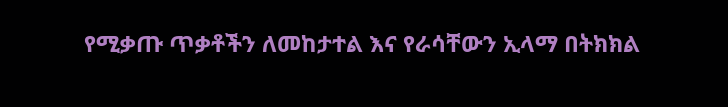የሚቃጡ ጥቃቶችን ለመከታተል እና የራሳቸውን ኢላማ በትክክል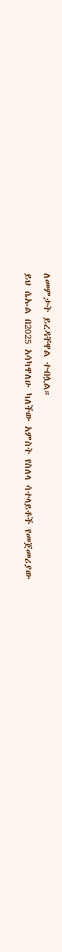ለመምታት ይረዳቸዋል ተብሏል።
ይህ ሴኡል በ2025 አሳካዋለሁ ካለችው አምስት የስለላ ሳተላይቶች የመጀመሪያው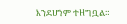እንደሆነም ተዘግቧል።